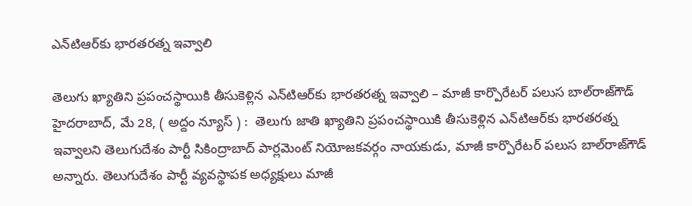ఎన్‌టిఆర్‌కు భార‌త‌ర‌త్న ఇవ్వాలి

తెలుగు ఖ్యాతిని ప్ర‌పంచ‌స్థాయికి తీసుకెళ్లిన ఎన్‌టిఆర్‌కు భార‌త‌ర‌త్న ఇవ్వాలి – మాజీ కార్పొరేట‌ర్ ప‌లుస బాల్‌రాజ్‌గౌడ్‌ హైద‌రాబాద్‌, మే 28, ( అద్దం న్యూస్ ) :  తెలుగు జాతి ఖ్యాతిని ప్ర‌పంచ‌స్థాయికి తీసుకెళ్లిన ఎన్‌టిఆర్‌కు భార‌త‌ర‌త్న ఇవ్వాలని తెలుగుదేశం పార్టీ సికింద్రాబాద్ పార్ల‌మెంట్ నియోజ‌క‌వ‌ర్గం నాయ‌కుడు, మాజీ కార్పొరేట‌ర్ ప‌లుస బాల్‌రాజ్‌గౌడ్ అన్నారు. తెలుగుదేశం పార్టీ వ్యవస్థాపక అధ్యక్షులు మాజీ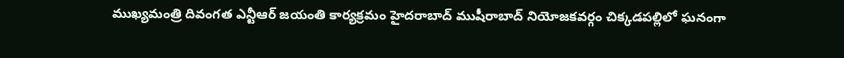ముఖ్యమంత్రి దివంగత ఎన్టీఆర్ జయంతి కార్యక్రమం హైదరాబాద్ ముషీరాబాద్ నియోజ‌క‌వ‌ర్గం చిక్కడపల్లిలో ఘనంగా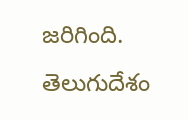జరిగింది. తెలుగుదేశం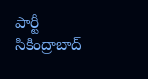పార్టీ సికింద్రాబాద్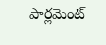పార్లమెంట్‌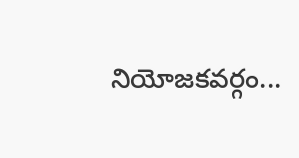నియోజకవర్గం...